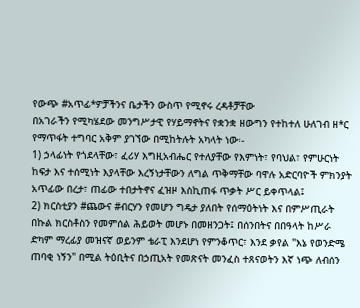የውጭ #አጥፊ*ዎቻችንና ቤታችን ውስጥ የሚኖሩ ረዳቶቻቸው
በአገራችን የሚካሄደው መንግሥታዊ የሃይማኖትና የቋንቋ ዘውግን የተከተለ ሁለገብ ዘ*ር የማጥፋት ተግባር አቅም ያገኘው በሚከትሉት አካላት ነው፡-
1) ኃላፊነት የጎደላቸው፣ ፈሪሃ እግዚአብሔር የተለያቸው የእምነት፣ የባህል፣ የምሁርነት ከፍታ እና ተሰሚነት እያላቸው እረኝነታቸውን ለግል ጥቅማቸው ባዋሉ አድርባዮች ምክንያት አጥፊው በረታ፣ ጠፊው ተበታትኖና ፈዝዞ እስኪጠፋ ጥቃት ሥር ይቀጥላል፤
2) ክርስቲያን #ጨውና #ብርሃን የመሆን ግዴታ ያለበት የሰማዕትነት እና በምሥጢራት በኩል ክርስቶስን የመምሰል ሕይወት መሆኑ በመዘንጋት፤ በሰንበትና በበዓላት ከሥራ ድካም ማረፊያ መዝናኛ ወይንም ቴራፒ እንደሆነ የምንቆጥር፣ እንደ ቃየል "እኔ የወንድሜ ጠባቂ ነኝን" በሚል ትዕቢትና በኃጢአት የመጽናት መንፈስ ተጸናወትን እኛ ነጭ ለብሰን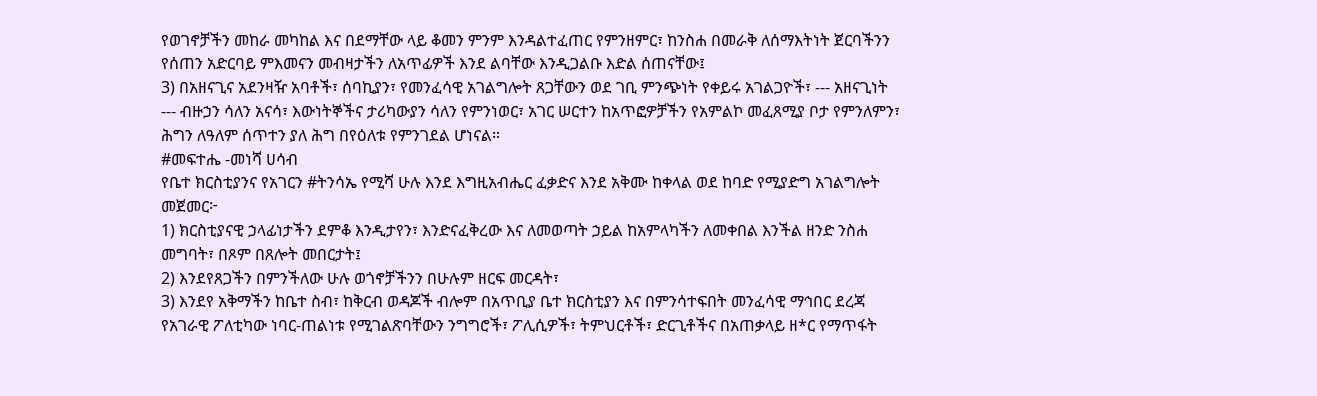የወገኖቻችን መከራ መካከል እና በደማቸው ላይ ቆመን ምንም እንዳልተፈጠር የምንዘምር፣ ከንስሐ በመራቅ ለሰማእትነት ጀርባችንን የሰጠን አድርባይ ምእመናን መብዛታችን ለአጥፊዎች እንደ ልባቸው እንዲጋልቡ እድል ሰጠናቸው፤
3) በአዘናጊና አደንዛዥ አባቶች፣ ሰባኪያን፣ የመንፈሳዊ አገልግሎት ጸጋቸውን ወደ ገቢ ምንጭነት የቀይሩ አገልጋዮች፣ --- አዘናጊነት
--- ብዙኃን ሳለን አናሳ፣ እውነትኞችና ታሪካውያን ሳለን የምንነወር፣ አገር ሠርተን ከአጥፎዎቻችን የአምልኮ መፈጸሚያ ቦታ የምንለምን፣ ሕግን ለዓለም ሰጥተን ያለ ሕግ በየዕለቱ የምንገደል ሆነናል።
#መፍተሔ -መነሻ ሀሳብ
የቤተ ክርስቲያንና የአገርን #ትንሳኤ የሚሻ ሁሉ እንደ እግዚአብሔር ፈቃድና እንደ አቅሙ ከቀላል ወደ ከባድ የሚያድግ አገልግሎት መጀመር፦
1) ክርስቲያናዊ ኃላፊነታችን ደምቆ እንዲታየን፣ እንድናፈቅረው እና ለመወጣት ኃይል ከአምላካችን ለመቀበል እንችል ዘንድ ንስሐ መግባት፣ በጾም በጸሎት መበርታት፤
2) እንደየጸጋችን በምንችለው ሁሉ ወጎኖቻችንን በሁሉም ዘርፍ መርዳት፣
3) እንደየ አቅማችን ከቤተ ስብ፣ ከቅርብ ወዳጆች ብሎም በአጥቢያ ቤተ ክርስቲያን እና በምንሳተፍበት መንፈሳዊ ማኅበር ደረጃ የአገራዊ ፖለቲካው ነባር-ጠልነቱ የሚገልጽባቸውን ንግግሮች፣ ፖሊሲዎች፣ ትምህርቶች፣ ድርጊቶችና በአጠቃላይ ዘ*ር የማጥፋት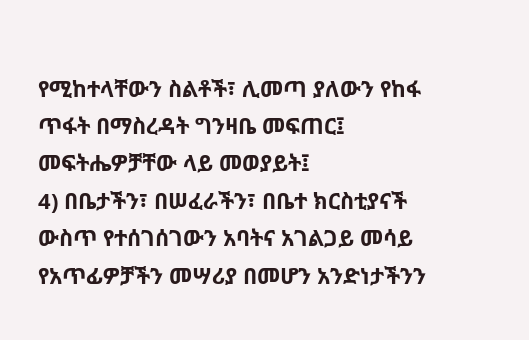የሚከተላቸውን ስልቶች፣ ሊመጣ ያለውን የከፋ ጥፋት በማስረዳት ግንዛቤ መፍጠር፤ መፍትሔዎቻቸው ላይ መወያይት፤
4) በቤታችን፣ በሠፈራችን፣ በቤተ ክርስቲያናች ውስጥ የተሰገሰገውን አባትና አገልጋይ መሳይ የአጥፊዎቻችን መሣሪያ በመሆን አንድነታችንን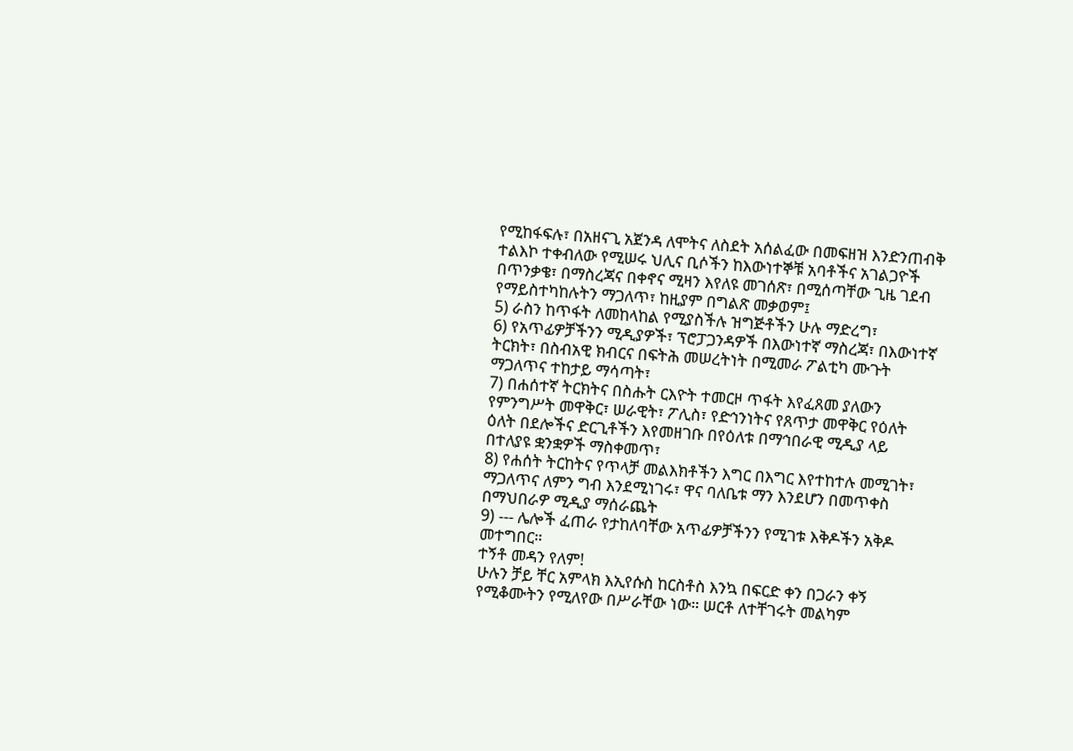የሚከፋፍሉ፣ በአዘናጊ አጀንዳ ለሞትና ለስደት አሰልፈው በመፍዘዝ እንድንጠብቅ ተልእኮ ተቀብለው የሚሠሩ ህሊና ቢሶችን ከእውነተኞቹ አባቶችና አገልጋዮች በጥንቃቄ፣ በማስረጃና በቀኖና ሚዛን እየለዩ መገሰጽ፣ በሚሰጣቸው ጊዜ ገደብ የማይስተካከሉትን ማጋለጥ፣ ከዚያም በግልጽ መቃወም፤
5) ራስን ከጥፋት ለመከላከል የሚያስችሉ ዝግጅቶችን ሁሉ ማድረግ፣
6) የአጥፊዎቻችንን ሚዲያዎች፣ ፕሮፓጋንዳዎች በእውነተኛ ማስረጃ፣ በእውነተኛ ትርክት፣ በስብአዊ ክብርና በፍትሕ መሠረትነት በሚመራ ፖልቲካ ሙጉት ማጋለጥና ተከታይ ማሳጣት፣
7) በሐሰተኛ ትርክትና በስሑት ርእዮት ተመርዞ ጥፋት እየፈጸመ ያለውን የምንግሥት መዋቅር፣ ሠራዊት፣ ፖሊስ፣ የድኅንነትና የጸጥታ መዋቅር የዕለት ዕለት በደሎችና ድርጊቶችን እየመዘገቡ በየዕለቱ በማኅበራዊ ሚዲያ ላይ በተለያዩ ቋንቋዎች ማስቀመጥ፣
8) የሐሰት ትርከትና የጥላቻ መልእክቶችን እግር በእግር እየተከተሉ መሚገት፣ ማጋለጥና ለምን ግብ እንደሚነገሩ፣ ዋና ባለቤቱ ማን እንደሆን በመጥቀስ በማህበራዎ ሚዲያ ማሰራጨት
9) --- ሌሎች ፈጠራ የታከለባቸው አጥፊዎቻችንን የሚገቱ እቅዶችን አቅዶ መተግበር።
ተኝቶ መዳን የለም!
ሁሉን ቻይ ቸር አምላክ እኢየሱስ ከርስቶስ እንኳ በፍርድ ቀን በጋራን ቀኝ የሚቆሙትን የሚለየው በሥራቸው ነው። ሠርቶ ለተቸገሩት መልካም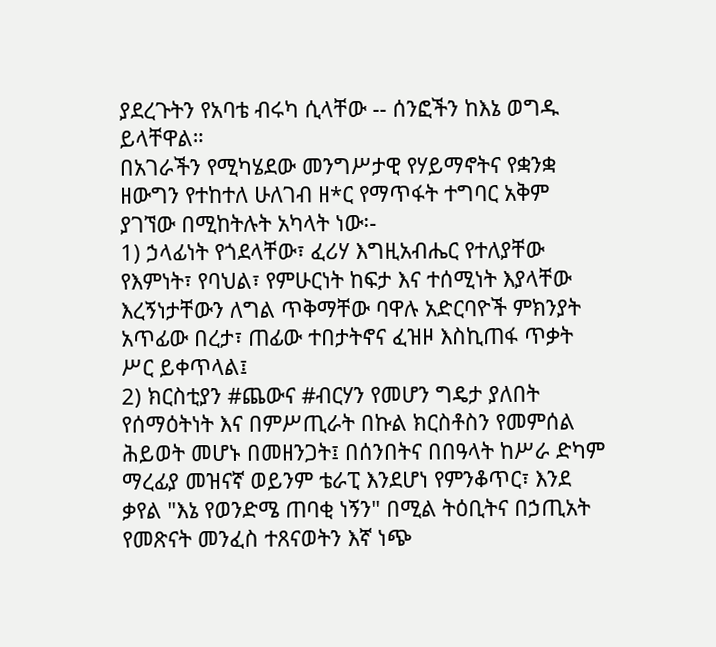ያደረጉትን የአባቴ ብሩካ ሲላቸው -- ሰንፎችን ከእኔ ወግዱ ይላቸዋል።
በአገራችን የሚካሄደው መንግሥታዊ የሃይማኖትና የቋንቋ ዘውግን የተከተለ ሁለገብ ዘ*ር የማጥፋት ተግባር አቅም ያገኘው በሚከትሉት አካላት ነው፡-
1) ኃላፊነት የጎደላቸው፣ ፈሪሃ እግዚአብሔር የተለያቸው የእምነት፣ የባህል፣ የምሁርነት ከፍታ እና ተሰሚነት እያላቸው እረኝነታቸውን ለግል ጥቅማቸው ባዋሉ አድርባዮች ምክንያት አጥፊው በረታ፣ ጠፊው ተበታትኖና ፈዝዞ እስኪጠፋ ጥቃት ሥር ይቀጥላል፤
2) ክርስቲያን #ጨውና #ብርሃን የመሆን ግዴታ ያለበት የሰማዕትነት እና በምሥጢራት በኩል ክርስቶስን የመምሰል ሕይወት መሆኑ በመዘንጋት፤ በሰንበትና በበዓላት ከሥራ ድካም ማረፊያ መዝናኛ ወይንም ቴራፒ እንደሆነ የምንቆጥር፣ እንደ ቃየል "እኔ የወንድሜ ጠባቂ ነኝን" በሚል ትዕቢትና በኃጢአት የመጽናት መንፈስ ተጸናወትን እኛ ነጭ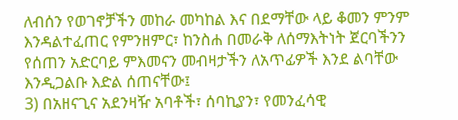ለብሰን የወገኖቻችን መከራ መካከል እና በደማቸው ላይ ቆመን ምንም እንዳልተፈጠር የምንዘምር፣ ከንስሐ በመራቅ ለሰማእትነት ጀርባችንን የሰጠን አድርባይ ምእመናን መብዛታችን ለአጥፊዎች እንደ ልባቸው እንዲጋልቡ እድል ሰጠናቸው፤
3) በአዘናጊና አደንዛዥ አባቶች፣ ሰባኪያን፣ የመንፈሳዊ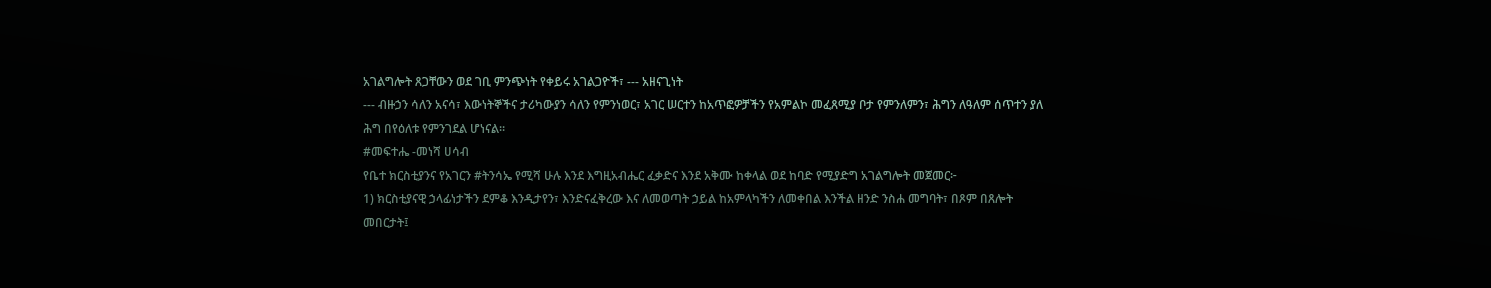አገልግሎት ጸጋቸውን ወደ ገቢ ምንጭነት የቀይሩ አገልጋዮች፣ --- አዘናጊነት
--- ብዙኃን ሳለን አናሳ፣ እውነትኞችና ታሪካውያን ሳለን የምንነወር፣ አገር ሠርተን ከአጥፎዎቻችን የአምልኮ መፈጸሚያ ቦታ የምንለምን፣ ሕግን ለዓለም ሰጥተን ያለ ሕግ በየዕለቱ የምንገደል ሆነናል።
#መፍተሔ -መነሻ ሀሳብ
የቤተ ክርስቲያንና የአገርን #ትንሳኤ የሚሻ ሁሉ እንደ እግዚአብሔር ፈቃድና እንደ አቅሙ ከቀላል ወደ ከባድ የሚያድግ አገልግሎት መጀመር፦
1) ክርስቲያናዊ ኃላፊነታችን ደምቆ እንዲታየን፣ እንድናፈቅረው እና ለመወጣት ኃይል ከአምላካችን ለመቀበል እንችል ዘንድ ንስሐ መግባት፣ በጾም በጸሎት መበርታት፤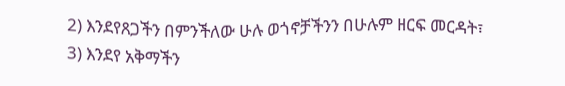2) እንደየጸጋችን በምንችለው ሁሉ ወጎኖቻችንን በሁሉም ዘርፍ መርዳት፣
3) እንደየ አቅማችን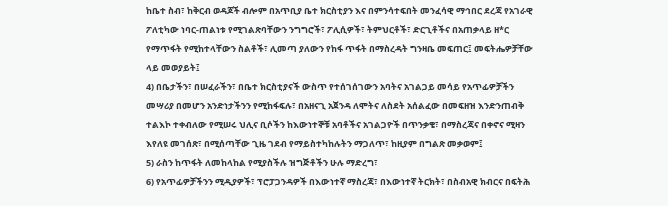ከቤተ ስብ፣ ከቅርብ ወዳጆች ብሎም በአጥቢያ ቤተ ክርስቲያን እና በምንሳተፍበት መንፈሳዊ ማኅበር ደረጃ የአገራዊ ፖለቲካው ነባር-ጠልነቱ የሚገልጽባቸውን ንግግሮች፣ ፖሊሲዎች፣ ትምህርቶች፣ ድርጊቶችና በአጠቃላይ ዘ*ር የማጥፋት የሚከተላቸውን ስልቶች፣ ሊመጣ ያለውን የከፋ ጥፋት በማስረዳት ግንዛቤ መፍጠር፤ መፍትሔዎቻቸው ላይ መወያይት፤
4) በቤታችን፣ በሠፈራችን፣ በቤተ ክርስቲያናች ውስጥ የተሰገሰገውን አባትና አገልጋይ መሳይ የአጥፊዎቻችን መሣሪያ በመሆን አንድነታችንን የሚከፋፍሉ፣ በአዘናጊ አጀንዳ ለሞትና ለስደት አሰልፈው በመፍዘዝ እንድንጠብቅ ተልእኮ ተቀብለው የሚሠሩ ህሊና ቢሶችን ከእውነተኞቹ አባቶችና አገልጋዮች በጥንቃቄ፣ በማስረጃና በቀኖና ሚዛን እየለዩ መገሰጽ፣ በሚሰጣቸው ጊዜ ገደብ የማይስተካከሉትን ማጋለጥ፣ ከዚያም በግልጽ መቃወም፤
5) ራስን ከጥፋት ለመከላከል የሚያስችሉ ዝግጅቶችን ሁሉ ማድረግ፣
6) የአጥፊዎቻችንን ሚዲያዎች፣ ፕሮፓጋንዳዎች በእውነተኛ ማስረጃ፣ በእውነተኛ ትርክት፣ በስብአዊ ክብርና በፍትሕ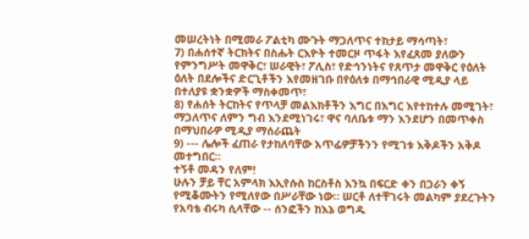መሠረትነት በሚመራ ፖልቲካ ሙጉት ማጋለጥና ተከታይ ማሳጣት፣
7) በሐሰተኛ ትርክትና በስሑት ርእዮት ተመርዞ ጥፋት እየፈጸመ ያለውን የምንግሥት መዋቅር፣ ሠራዊት፣ ፖሊስ፣ የድኅንነትና የጸጥታ መዋቅር የዕለት ዕለት በደሎችና ድርጊቶችን እየመዘገቡ በየዕለቱ በማኅበራዊ ሚዲያ ላይ በተለያዩ ቋንቋዎች ማስቀመጥ፣
8) የሐሰት ትርከትና የጥላቻ መልእክቶችን እግር በእግር እየተከተሉ መሚገት፣ ማጋለጥና ለምን ግብ እንደሚነገሩ፣ ዋና ባለቤቱ ማን እንደሆን በመጥቀስ በማህበራዎ ሚዲያ ማሰራጨት
9) --- ሌሎች ፈጠራ የታከለባቸው አጥፊዎቻችንን የሚገቱ እቅዶችን አቅዶ መተግበር።
ተኝቶ መዳን የለም!
ሁሉን ቻይ ቸር አምላክ እኢየሱስ ከርስቶስ እንኳ በፍርድ ቀን በጋራን ቀኝ የሚቆሙትን የሚለየው በሥራቸው ነው። ሠርቶ ለተቸገሩት መልካም ያደረጉትን የአባቴ ብሩካ ሲላቸው -- ሰንፎችን ከእኔ ወግዱ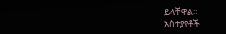ይላቸዋል።
አስተያየቶች